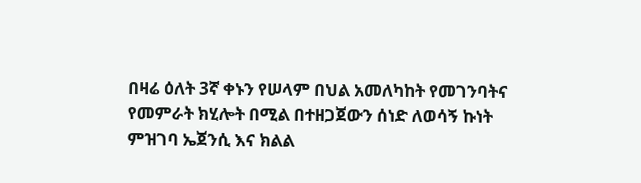በዛሬ ዕለት 3ኛ ቀኑን የሠላም በህል አመለካከት የመገንባትና የመምራት ክሂሎት በሚል በተዘጋጀውን ሰነድ ለወሳኝ ኩነት ምዝገባ ኤጀንሲ እና ክልል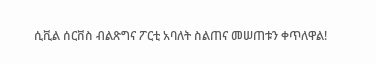ሲቪል ሰርቨስ ብልጽግና ፖርቲ አባለት ስልጠና መሠጠቱን ቀጥለዋል!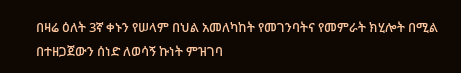በዛሬ ዕለት 3ኛ ቀኑን የሠላም በህል አመለካከት የመገንባትና የመምራት ክሂሎት በሚል በተዘጋጀውን ሰነድ ለወሳኝ ኩነት ምዝገባ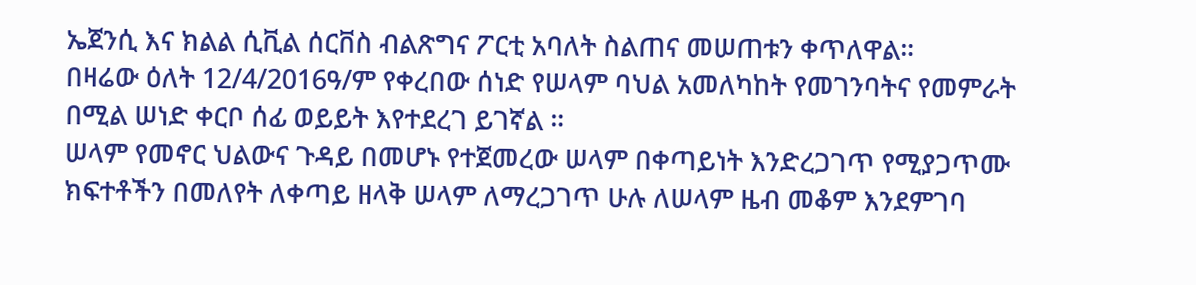ኤጀንሲ እና ክልል ሲቪል ሰርቨስ ብልጽግና ፖርቲ አባለት ስልጠና መሠጠቱን ቀጥለዋል።
በዛሬው ዕለት 12/4/2016ዓ/ም የቀረበው ሰነድ የሠላም ባህል አመለካከት የመገንባትና የመምራት በሚል ሠነድ ቀርቦ ሰፊ ወይይት እየተደረገ ይገኛል ።
ሠላም የመኖር ህልውና ጉዳይ በመሆኑ የተጀመረው ሠላም በቀጣይነት እንድረጋገጥ የሚያጋጥሙ ክፍተቶችን በመለየት ለቀጣይ ዘላቅ ሠላም ለማረጋገጥ ሁሉ ለሠላም ዜብ መቆም እንደምገባ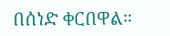በሰነድ ቀርበዋል።